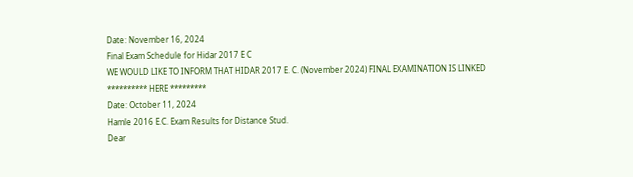Date: November 16, 2024
Final Exam Schedule for Hidar 2017 E C
WE WOULD LIKE TO INFORM THAT HIDAR 2017 E. C. (November 2024) FINAL EXAMINATION IS LINKED
********** HERE *********
Date: October 11, 2024
Hamle 2016 E.C. Exam Results for Distance Stud.
Dear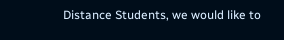Distance Students, we would like to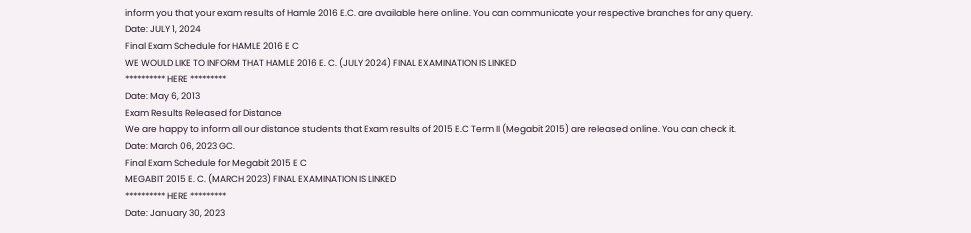inform you that your exam results of Hamle 2016 E.C. are available here online. You can communicate your respective branches for any query.
Date: JULY 1, 2024
Final Exam Schedule for HAMLE 2016 E C
WE WOULD LIKE TO INFORM THAT HAMLE 2016 E. C. (JULY 2024) FINAL EXAMINATION IS LINKED
********** HERE *********
Date: May 6, 2013
Exam Results Released for Distance
We are happy to inform all our distance students that Exam results of 2015 E.C Term II (Megabit 2015) are released online. You can check it.
Date: March 06, 2023 GC.
Final Exam Schedule for Megabit 2015 E C
MEGABIT 2015 E. C. (MARCH 2023) FINAL EXAMINATION IS LINKED
********** HERE *********
Date: January 30, 2023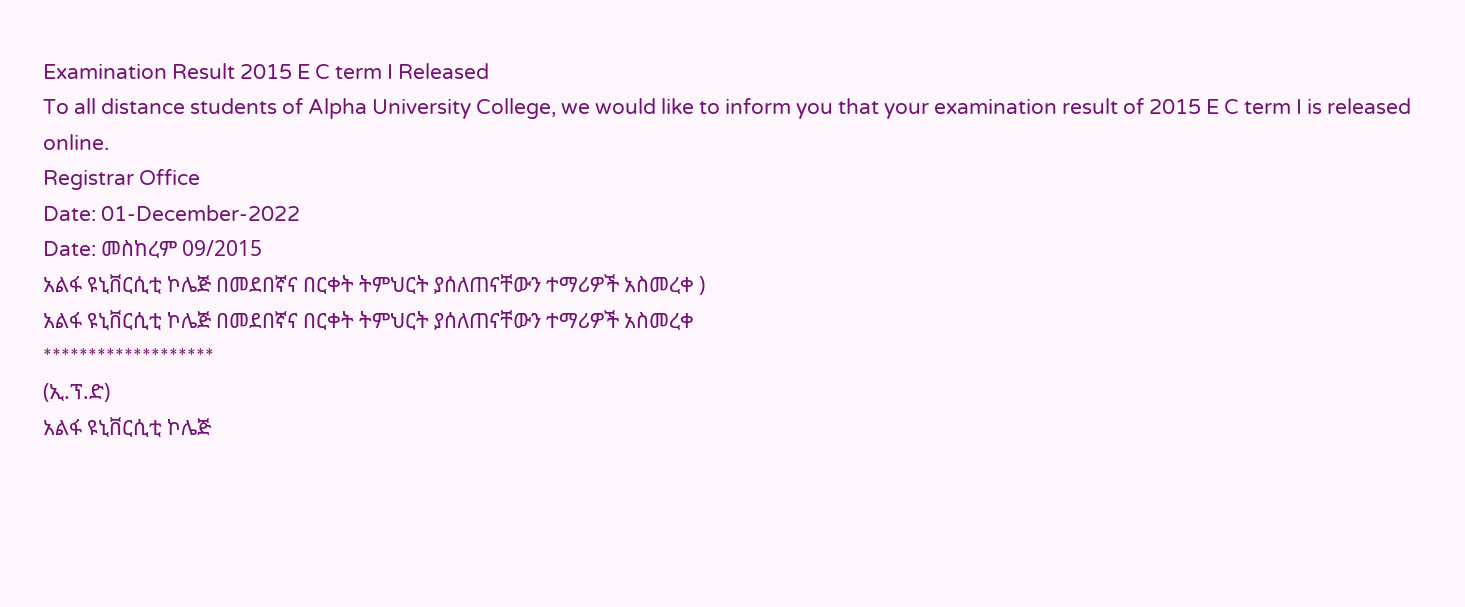Examination Result 2015 E C term I Released
To all distance students of Alpha University College, we would like to inform you that your examination result of 2015 E C term I is released online.
Registrar Office
Date: 01-December-2022
Date: መስከረም 09/2015
አልፋ ዩኒቨርሲቲ ኮሌጅ በመደበኛና በርቀት ትምህርት ያሰለጠናቸውን ተማሪዎች አስመረቀ )
አልፋ ዩኒቨርሲቲ ኮሌጅ በመደበኛና በርቀት ትምህርት ያሰለጠናቸውን ተማሪዎች አስመረቀ
*******************
(ኢ.ፕ.ድ)
አልፋ ዩኒቨርሲቲ ኮሌጅ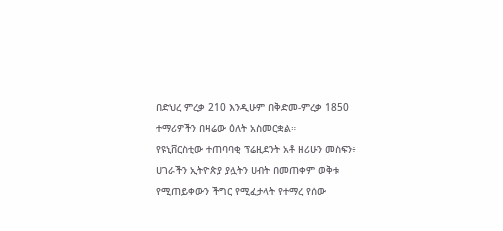በድህረ ምረቃ 210 እንዲሁም በቅድመ-ምረቃ 1850 ተማሪዎችን በዛሬው ዕለት አስመርቋል።
የዩኒቨርስቲው ተጠባባቂ ፕሬዚደንት አቶ ዘሪሁን መስፍን፥ ሀገራችን ኢትዮጵያ ያሏትን ሀብት በመጠቀም ወቅቱ የሚጠይቀውን ችግር የሚፈታላት የተማረ የሰው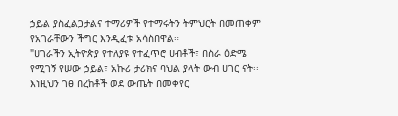ኃይል ያስፈልጋታልና ተማሪዎች የተማሩትን ትምህርት በመጠቀም የአገራቸውን ችግር እንዲፈቱ አሳስበዋል።
"ሀገራችን ኢትዮጵያ የተለያዩ የተፈጥሮ ሀብቶች፣ በስራ ዕድሜ የሚገኝ የሠው ኃይል፣ አኩሪ ታሪክና ባህል ያላት ውብ ሀገር ናት፡፡ እነዚህን ገፀ በረከቶች ወደ ውጤት በመቀየር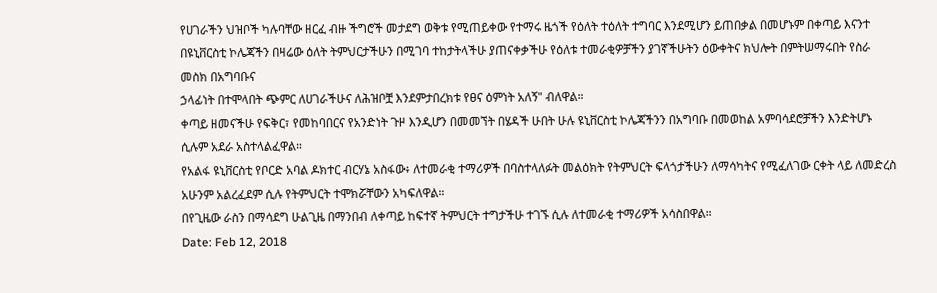የሀገራችን ህዝቦች ካሉባቸው ዘርፈ ብዙ ችግሮች መታደግ ወቅቱ የሚጠይቀው የተማሩ ዜጎች የዕለት ተዕለት ተግባር እንደሚሆን ይጠበቃል በመሆኑም በቀጣይ እናንተ በዩኒቨርስቲ ኮሌጃችን በዛሬው ዕለት ትምህርታችሁን በሚገባ ተከታትላችሁ ያጠናቀቃችሁ የዕለቱ ተመራቂዎቻችን ያገኛችሁትን ዕውቀትና ክህሎት በምትሠማሩበት የስራ መስክ በአግባቡና
ኃላፊነት በተሞላበት ጭምር ለሀገራችሁና ለሕዝቦቿ እንደምታበረክቱ የፀና ዕምነት አለኝ" ብለዋል።
ቀጣይ ዘመናችሁ የፍቅር፣ የመከባበርና የአንድነት ጉዞ እንዲሆን በመመኘት በሄዳች ሁበት ሁሉ ዩኒቨርስቲ ኮሌጃችንን በአግባቡ በመወከል አምባሳደሮቻችን እንድትሆኑ ሲሉም አደራ አስተላልፈዋል።
የአልፋ ዩኒቨርስቲ የቦርድ አባል ዶክተር ብርሃኔ አስፋው፥ ለተመራቂ ተማሪዎች በባስተላለፉት መልዕክት የትምህርት ፍላጎታችሁን ለማሳካትና የሚፈለገው ርቀት ላይ ለመድረስ አሁንም አልረፈደም ሲሉ የትምህርት ተሞክሯቸውን አካፍለዋል።
በየጊዜው ራስን በማሳደግ ሁልጊዜ በማንበብ ለቀጣይ ከፍተኛ ትምህርት ተግታችሁ ተገኙ ሲሉ ለተመራቂ ተማሪዎች አሳስበዋል።
Date: Feb 12, 2018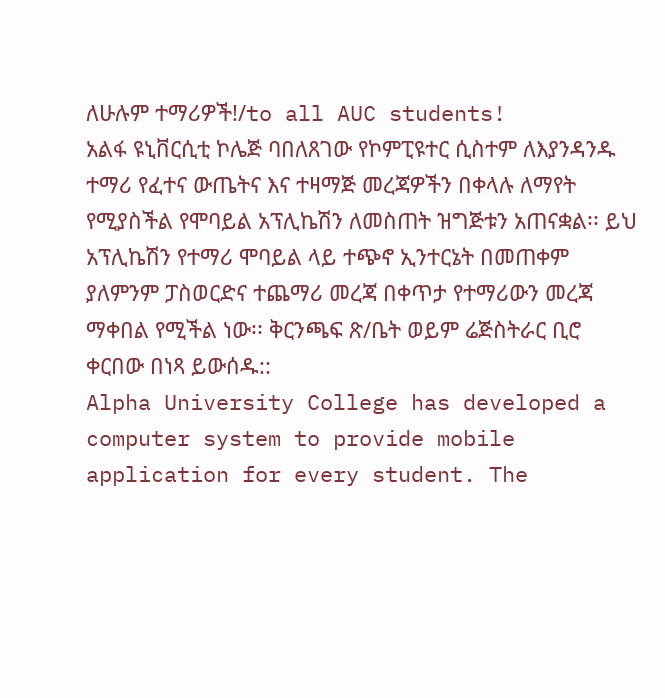ለሁሉም ተማሪዎች!/to all AUC students!
አልፋ ዩኒቨርሲቲ ኮሌጅ ባበለጸገው የኮምፒዩተር ሲስተም ለእያንዳንዱ ተማሪ የፈተና ውጤትና እና ተዛማጅ መረጃዎችን በቀላሉ ለማየት የሚያስችል የሞባይል አፕሊኬሽን ለመስጠት ዝግጅቱን አጠናቋል፡፡ ይህ አፕሊኬሽን የተማሪ ሞባይል ላይ ተጭኖ ኢንተርኔት በመጠቀም ያለምንም ፓስወርድና ተጨማሪ መረጃ በቀጥታ የተማሪውን መረጃ ማቀበል የሚችል ነው፡፡ ቅርንጫፍ ጽ/ቤት ወይም ሬጅስትራር ቢሮ ቀርበው በነጻ ይውሰዱ::
Alpha University College has developed a computer system to provide mobile application for every student. The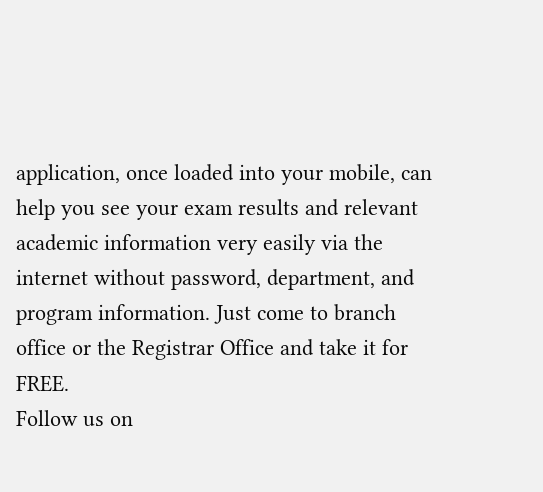application, once loaded into your mobile, can help you see your exam results and relevant academic information very easily via the internet without password, department, and program information. Just come to branch office or the Registrar Office and take it for FREE.
Follow us on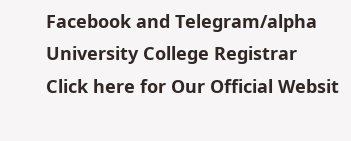Facebook and Telegram/alpha University College Registrar
Click here for Our Official Websit